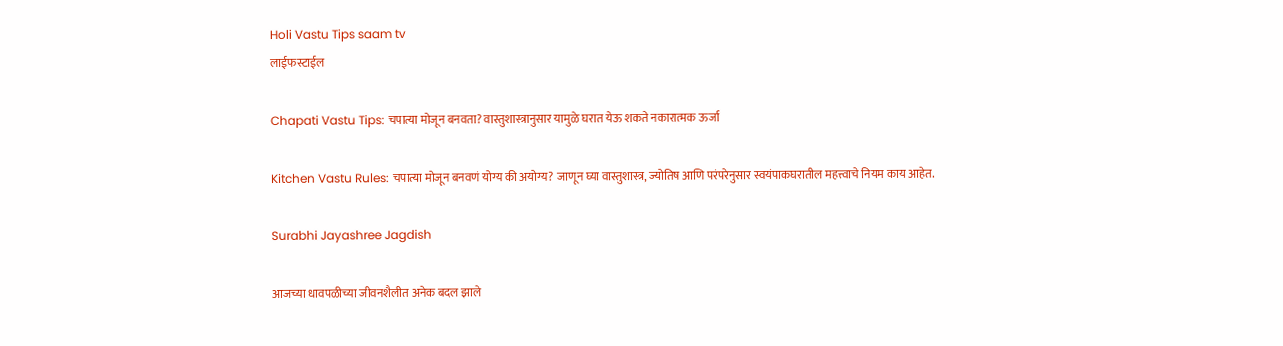Holi Vastu Tips saam tv
लाईफस्टाईल

Chapati Vastu Tips: चपात्या मोजून बनवता? वास्तुशास्त्रानुसार यामुळे घरात येऊ शकते नकारात्मक ऊर्जा

Kitchen Vastu Rules: चपात्या मोजून बनवणं योग्य की अयोग्य? जाणून घ्या वास्तुशास्त्र, ज्योतिष आणि परंपरेनुसार स्वयंपाकघरातील महत्त्वाचे नियम काय आहेत.

Surabhi Jayashree Jagdish

आजच्या धावपळीच्या जीवनशैलीत अनेक बदल झाले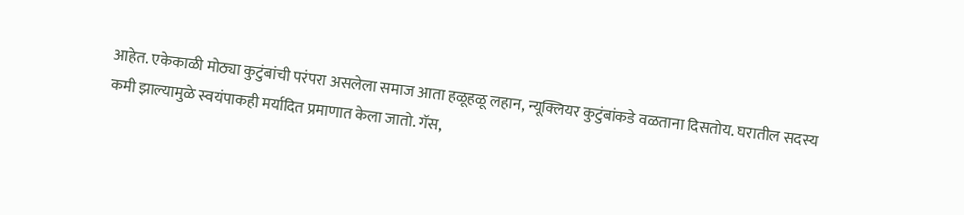आहेत. एकेकाळी मोठ्या कुटुंबांची परंपरा असलेला समाज आता हळूहळू लहान, न्यूक्लियर कुटुंबांकडे वळताना दिसतोय. घरातील सदस्य कमी झाल्यामुळे स्वयंपाकही मर्यादित प्रमाणात केला जातो. गॅस,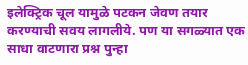इलेक्ट्रिक चूल यामुळे पटकन जेवण तयार करण्याची सवय लागलीये. पण या सगळ्यात एक साधा वाटणारा प्रश्न पुन्हा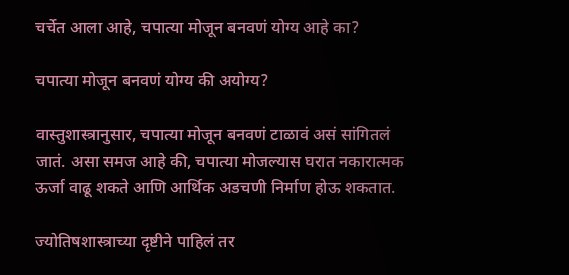चर्चेत आला आहे, चपात्या मोजून बनवणं योग्य आहे का?

चपात्या मोजून बनवणं योग्य की अयोग्य?

वास्तुशास्त्रानुसार, चपात्या मोजून बनवणं टाळावं असं सांगितलं जातं. असा समज आहे की, चपात्या मोजल्यास घरात नकारात्मक ऊर्जा वाढू शकते आणि आर्थिक अडचणी निर्माण होऊ शकतात.

ज्योतिषशास्त्राच्या दृष्टीने पाहिलं तर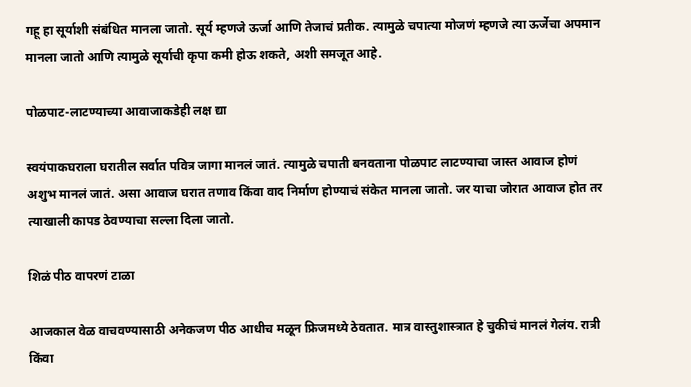गहू हा सूर्याशी संबंधित मानला जातो. सूर्य म्हणजे ऊर्जा आणि तेजाचं प्रतीक. त्यामुळे चपात्या मोजणं म्हणजे त्या ऊर्जेचा अपमान मानला जातो आणि त्यामुळे सूर्याची कृपा कमी होऊ शकते, अशी समजूत आहे.

पोळपाट-लाटण्याच्या आवाजाकडेही लक्ष द्या

स्वयंपाकघराला घरातील सर्वात पवित्र जागा मानलं जातं. त्यामुळे चपाती बनवताना पोळपाट लाटण्याचा जास्त आवाज होणं अशुभ मानलं जातं. असा आवाज घरात तणाव किंवा वाद निर्माण होण्याचं संकेत मानला जातो. जर याचा जोरात आवाज होत तर त्याखाली कापड ठेवण्याचा सल्ला दिला जातो.

शिळं पीठ वापरणं टाळा

आजकाल वेळ वाचवण्यासाठी अनेकजण पीठ आधीच मळून फ्रिजमध्ये ठेवतात. मात्र वास्तुशास्त्रात हे चुकीचं मानलं गेलंय. रात्री किंवा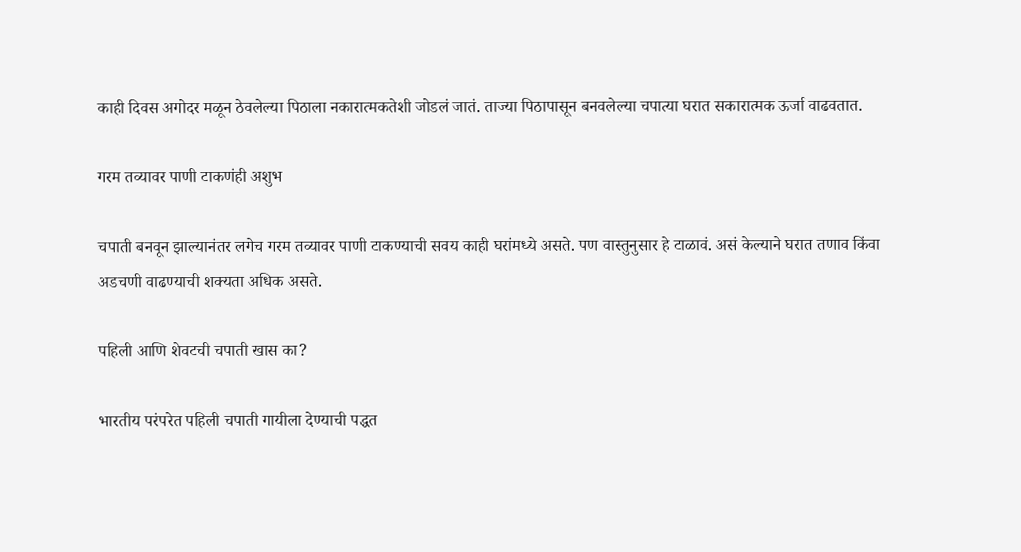काही दिवस अगोदर मळून ठेवलेल्या पिठाला नकारात्मकतेशी जोडलं जातं. ताज्या पिठापासून बनवलेल्या चपात्या घरात सकारात्मक ऊर्जा वाढवतात.

गरम तव्यावर पाणी टाकणंही अशुभ

चपाती बनवून झाल्यानंतर लगेच गरम तव्यावर पाणी टाकण्याची सवय काही घरांमध्ये असते. पण वास्तुनुसार हे टाळावं. असं केल्याने घरात तणाव किंवा अडचणी वाढण्याची शक्यता अधिक असते.

पहिली आणि शेवटची चपाती खास का?

भारतीय परंपरेत पहिली चपाती गायीला देण्याची पद्धत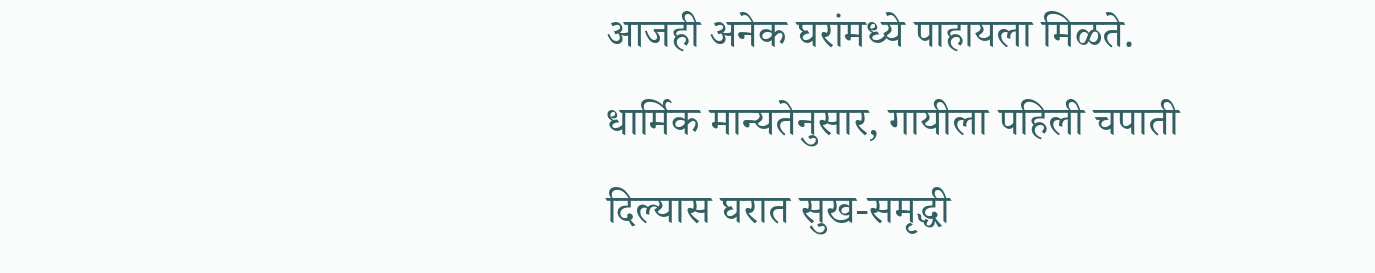आजही अनेक घरांमध्ये पाहायला मिळते. धार्मिक मान्यतेनुसार, गायीला पहिली चपाती दिल्यास घरात सुख-समृद्धी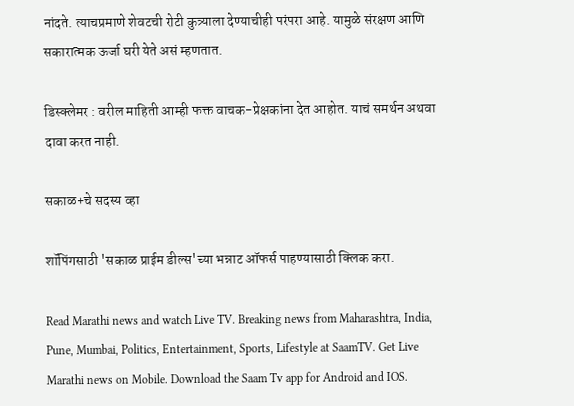नांदते. त्याचप्रमाणे शेवटची रोटी कुत्र्याला देण्याचीही परंपरा आहे. यामुळे संरक्षण आणि सकारात्मक ऊर्जा घरी येते असं म्हणतात.

डिस्क्लेमर : वरील माहिती आम्ही फक्त वाचक-प्रेक्षकांना देत आहोत. याचं समर्थन अथवा दावा करत नाही.

सकाळ+चे सदस्य व्हा

शॉपिंगसाठी 'सकाळ प्राईम डील्स'च्या भन्नाट ऑफर्स पाहण्यासाठी क्लिक करा.

Read Marathi news and watch Live TV. Breaking news from Maharashtra, India, Pune, Mumbai, Politics, Entertainment, Sports, Lifestyle at SaamTV. Get Live Marathi news on Mobile. Download the Saam Tv app for Android and IOS.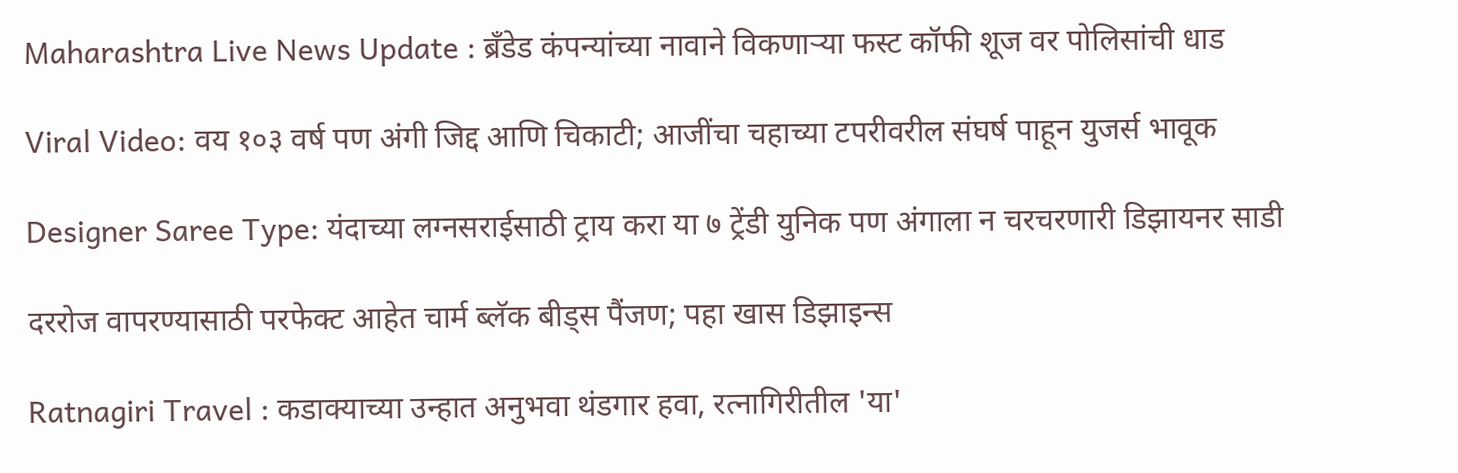Maharashtra Live News Update : ब्रँडेड कंपन्यांच्या नावाने विकणाऱ्या फस्ट कॉफी शूज वर पोलिसांची धाड

Viral Video: वय १०३ वर्ष पण अंगी जिद्द आणि चिकाटी; आजींचा चहाच्या टपरीवरील संघर्ष पाहून युजर्स भावूक

Designer Saree Type: यंदाच्या लग्नसराईसाठी ट्राय करा या ७ ट्रेंडी युनिक पण अंगाला न चरचरणारी डिझायनर साडी

दररोज वापरण्यासाठी परफेक्ट आहेत चार्म ब्लॅक बीड्स पैंजण; पहा खास डिझाइन्स

Ratnagiri Travel : कडाक्याच्या उन्हात अनुभवा थंडगार हवा, रत्नागिरीतील 'या'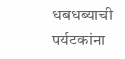धबधब्याची पर्यटकांना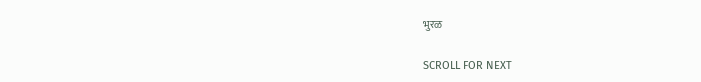भुरळ

SCROLL FOR NEXT